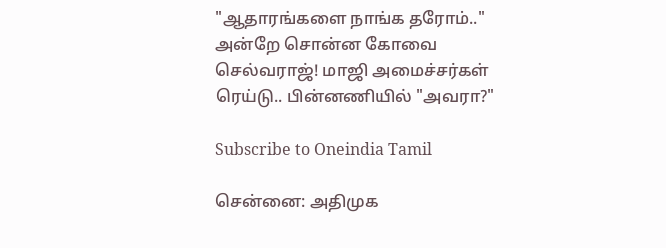"ஆதாரங்களை நாங்க தரோம்.." அன்றே சொன்ன கோவை செல்வராஜ்! மாஜி அமைச்சர்கள் ரெய்டு.. பின்னணியில் "அவரா?"

Subscribe to Oneindia Tamil

சென்னை: அதிமுக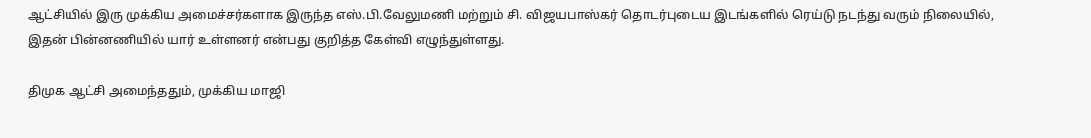ஆட்சியில் இரு முக்கிய அமைச்சர்களாக இருந்த எஸ்.பி.வேலுமணி மற்றும் சி. விஜயபாஸ்கர் தொடர்புடைய இடங்களில் ரெய்டு நடந்து வரும் நிலையில், இதன் பின்னணியில் யார் உள்ளனர் என்பது குறித்த கேள்வி எழுந்துள்ளது.

திமுக ஆட்சி அமைந்ததும், முக்கிய மாஜி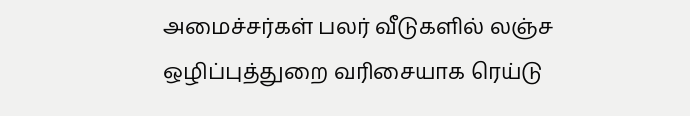அமைச்சர்கள் பலர் வீடுகளில் லஞ்ச ஒழிப்புத்துறை வரிசையாக ரெய்டு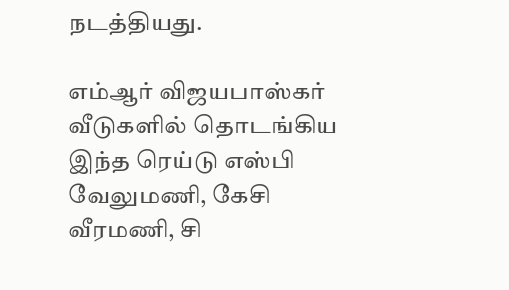நடத்தியது.

எம்ஆர் விஜயபாஸ்கர் வீடுகளில் தொடங்கிய இந்த ரெய்டு எஸ்பி வேலுமணி, கேசி வீரமணி, சி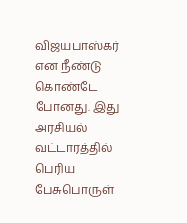விஜயபாஸ்கர் என நீண்டு கொண்டே போனது. இது அரசியல் வட்டாரத்தில் பெரிய பேசுபொருள்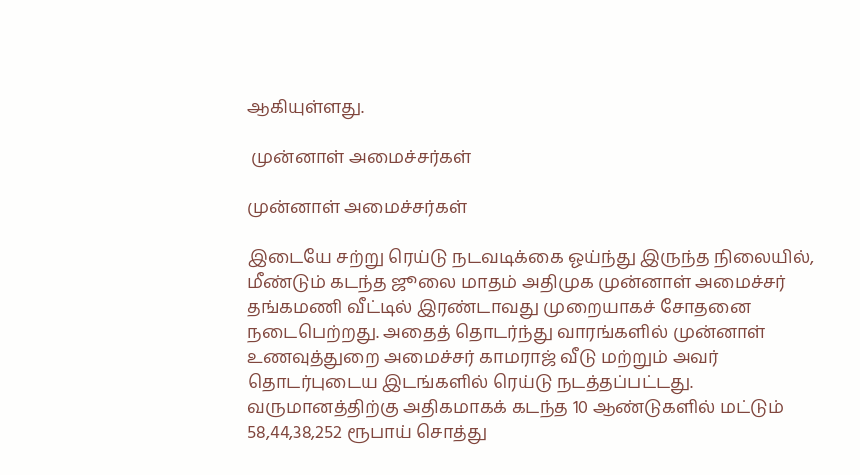ஆகியுள்ளது.

 முன்னாள் அமைச்சர்கள்

முன்னாள் அமைச்சர்கள்

இடையே சற்று ரெய்டு நடவடிக்கை ஓய்ந்து இருந்த நிலையில், மீண்டும் கடந்த ஜூலை மாதம் அதிமுக முன்னாள் அமைச்சர் தங்கமணி வீட்டில் இரண்டாவது முறையாகச் சோதனை நடைபெற்றது. அதைத் தொடர்ந்து வாரங்களில் முன்னாள் உணவுத்துறை அமைச்சர் காமராஜ் வீடு மற்றும் அவர் தொடர்புடைய இடங்களில் ரெய்டு நடத்தப்பட்டது. வருமானத்திற்கு அதிகமாகக் கடந்த 10 ஆண்டுகளில் மட்டும் 58,44,38,252 ரூபாய் சொத்து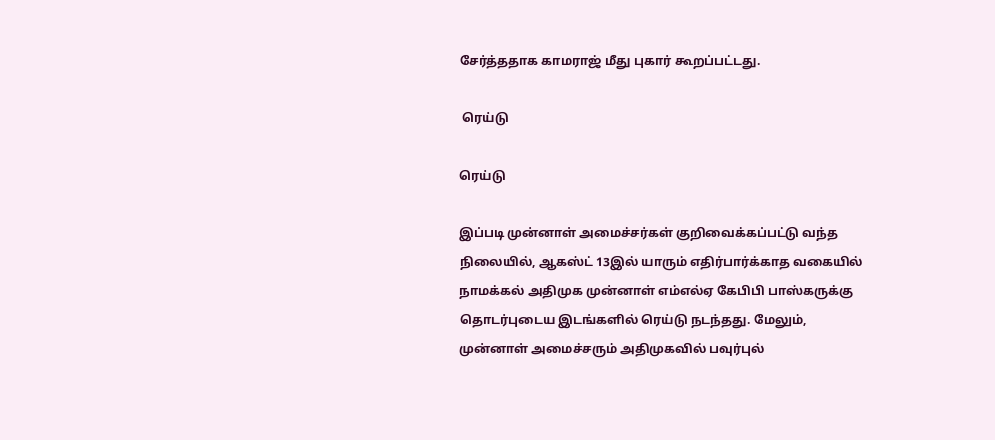சேர்த்ததாக காமராஜ் மீது புகார் கூறப்பட்டது.

 ரெய்டு

ரெய்டு

இப்படி முன்னாள் அமைச்சர்கள் குறிவைக்கப்பட்டு வந்த நிலையில், ஆகஸ்ட் 13இல் யாரும் எதிர்பார்க்காத வகையில் நாமக்கல் அதிமுக முன்னாள் எம்எல்ஏ கேபிபி பாஸ்கருக்கு தொடர்புடைய இடங்களில் ரெய்டு நடந்தது. மேலும், முன்னாள் அமைச்சரும் அதிமுகவில் பவுர்புல்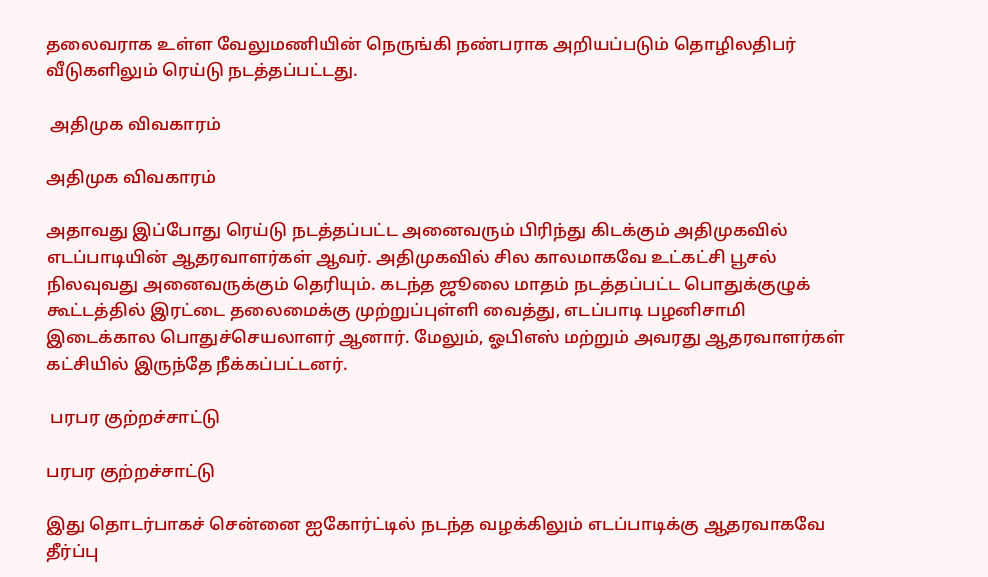தலைவராக உள்ள வேலுமணியின் நெருங்கி நண்பராக அறியப்படும் தொழிலதிபர் வீடுகளிலும் ரெய்டு நடத்தப்பட்டது.

 அதிமுக விவகாரம்

அதிமுக விவகாரம்

அதாவது இப்போது ரெய்டு நடத்தப்பட்ட அனைவரும் பிரிந்து கிடக்கும் அதிமுகவில் எடப்பாடியின் ஆதரவாளர்கள் ஆவர். அதிமுகவில் சில காலமாகவே உட்கட்சி பூசல் நிலவுவது அனைவருக்கும் தெரியும். கடந்த ஜூலை மாதம் நடத்தப்பட்ட பொதுக்குழுக் கூட்டத்தில் இரட்டை தலைமைக்கு முற்றுப்புள்ளி வைத்து, எடப்பாடி பழனிசாமி இடைக்கால பொதுச்செயலாளர் ஆனார். மேலும், ஓபிஎஸ் மற்றும் அவரது ஆதரவாளர்கள் கட்சியில் இருந்தே நீக்கப்பட்டனர்.

 பரபர குற்றச்சாட்டு

பரபர குற்றச்சாட்டு

இது தொடர்பாகச் சென்னை ஐகோர்ட்டில் நடந்த வழக்கிலும் எடப்பாடிக்கு ஆதரவாகவே தீர்ப்பு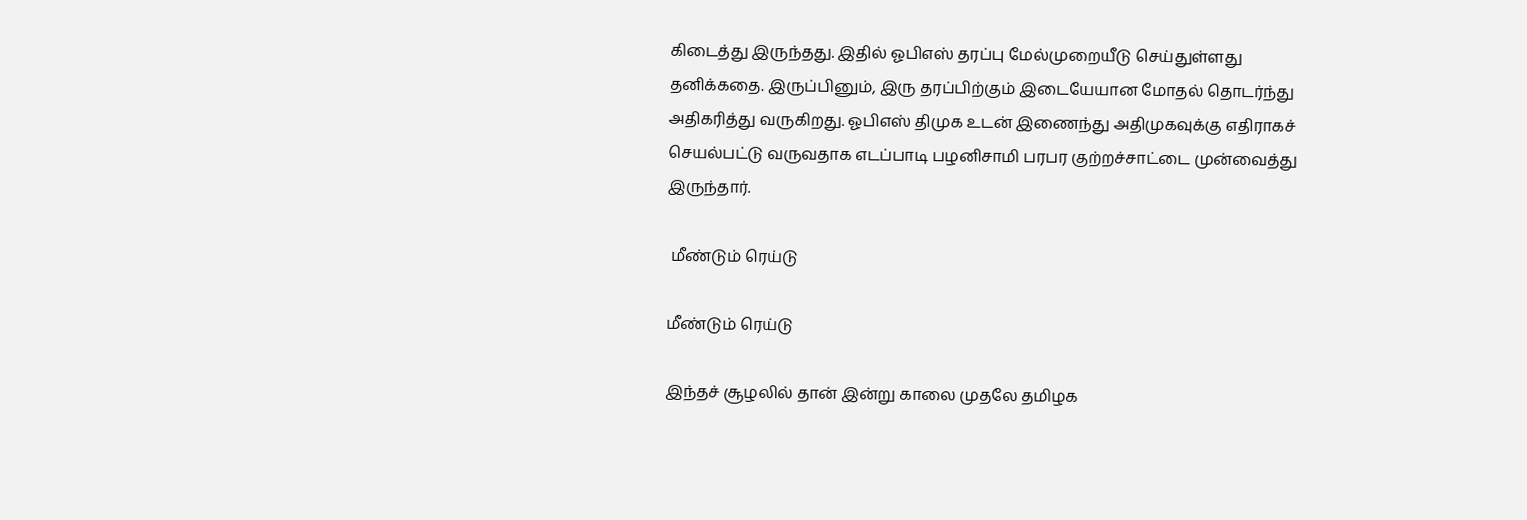கிடைத்து இருந்தது. இதில் ஓபிஎஸ் தரப்பு மேல்முறையீடு செய்துள்ளது தனிக்கதை. இருப்பினும், இரு தரப்பிற்கும் இடையேயான மோதல் தொடர்ந்து அதிகரித்து வருகிறது. ஓபிஎஸ் திமுக உடன் இணைந்து அதிமுகவுக்கு எதிராகச் செயல்பட்டு வருவதாக எடப்பாடி பழனிசாமி பரபர குற்றச்சாட்டை முன்வைத்து இருந்தார்.

 மீண்டும் ரெய்டு

மீண்டும் ரெய்டு

இந்தச் சூழலில் தான் இன்று காலை முதலே தமிழக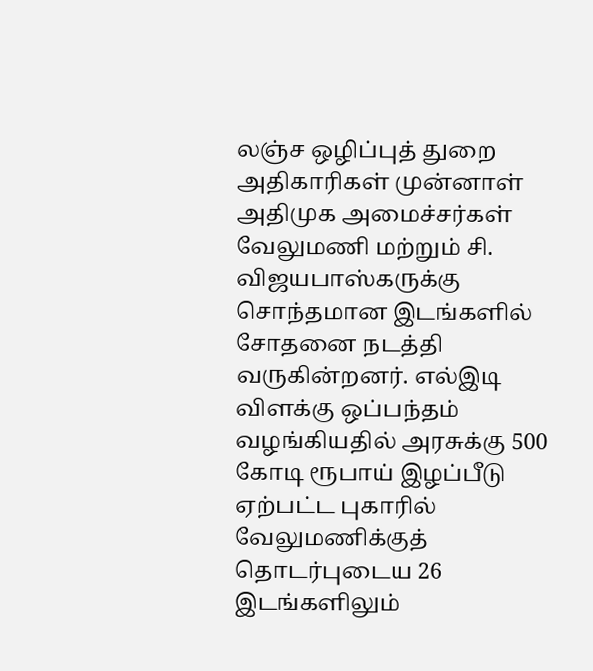லஞ்ச ஒழிப்புத் துறை அதிகாரிகள் முன்னாள் அதிமுக அமைச்சர்கள் வேலுமணி மற்றும் சி. விஜயபாஸ்கருக்கு சொந்தமான இடங்களில் சோதனை நடத்தி வருகின்றனர். எல்இடி விளக்கு ஒப்பந்தம் வழங்கியதில் அரசுக்கு 500 கோடி ரூபாய் இழப்பீடு ஏற்பட்ட புகாரில் வேலுமணிக்குத் தொடர்புடைய 26 இடங்களிலும்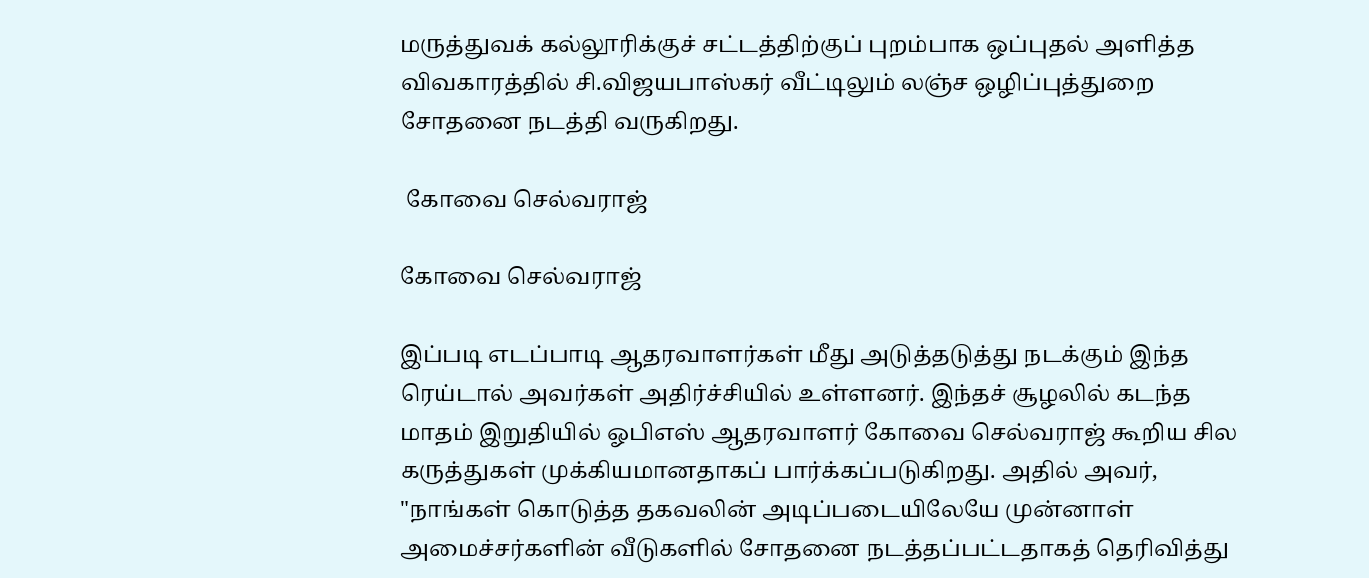மருத்துவக் கல்லூரிக்குச் சட்டத்திற்குப் புறம்பாக ஒப்புதல் அளித்த விவகாரத்தில் சி.விஜயபாஸ்கர் வீட்டிலும் லஞ்ச ஒழிப்புத்துறை சோதனை நடத்தி வருகிறது.

 கோவை செல்வராஜ்

கோவை செல்வராஜ்

இப்படி எடப்பாடி ஆதரவாளர்கள் மீது அடுத்தடுத்து நடக்கும் இந்த ரெய்டால் அவர்கள் அதிர்ச்சியில் உள்ளனர். இந்தச் சூழலில் கடந்த மாதம் இறுதியில் ஓபிஎஸ் ஆதரவாளர் கோவை செல்வராஜ் கூறிய சில கருத்துகள் முக்கியமானதாகப் பார்க்கப்படுகிறது. அதில் அவர், "நாங்கள் கொடுத்த தகவலின் அடிப்படையிலேயே முன்னாள் அமைச்சர்களின் வீடுகளில் சோதனை நடத்தப்பட்டதாகத் தெரிவித்து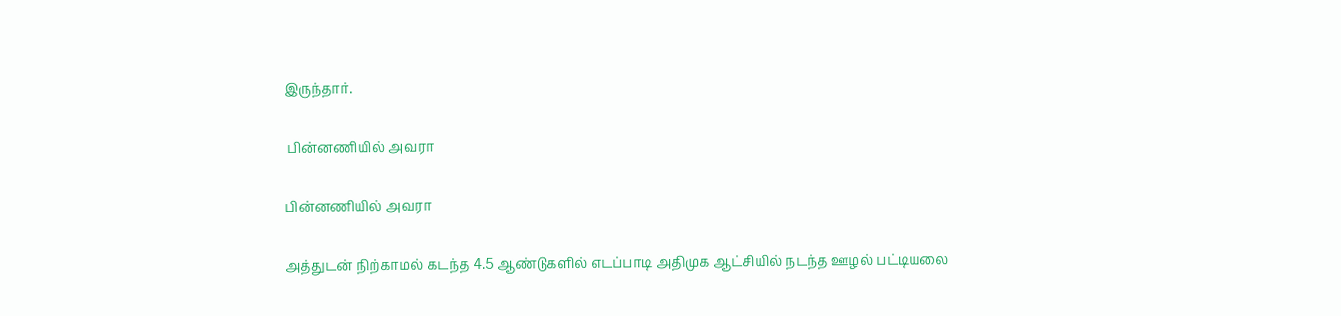இருந்தார்.

 பின்னணியில் அவரா

பின்னணியில் அவரா

அத்துடன் நிற்காமல் கடந்த 4.5 ஆண்டுகளில் எடப்பாடி அதிமுக ஆட்சியில் நடந்த ஊழல் பட்டியலை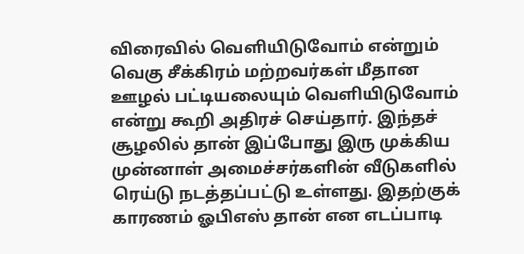விரைவில் வெளியிடுவோம் என்றும் வெகு சீக்கிரம் மற்றவர்கள் மீதான ஊழல் பட்டியலையும் வெளியிடுவோம் என்று கூறி அதிரச் செய்தார். இந்தச் சூழலில் தான் இப்போது இரு முக்கிய முன்னாள் அமைச்சர்களின் வீடுகளில் ரெய்டு நடத்தப்பட்டு உள்ளது. இதற்குக் காரணம் ஓபிஎஸ் தான் என எடப்பாடி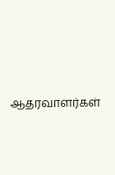ஆதரவாளர்கள்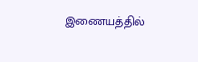இணையத்தில்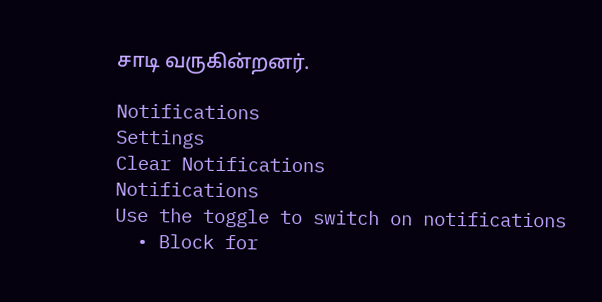சாடி வருகின்றனர்.

Notifications
Settings
Clear Notifications
Notifications
Use the toggle to switch on notifications
  • Block for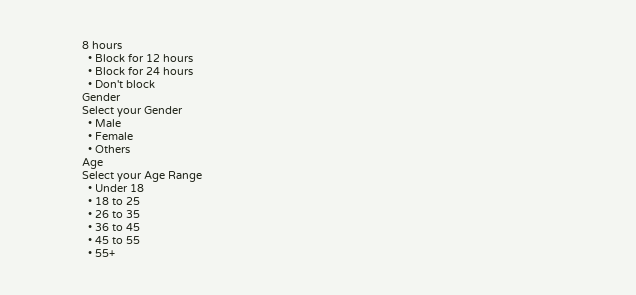8 hours
  • Block for 12 hours
  • Block for 24 hours
  • Don't block
Gender
Select your Gender
  • Male
  • Female
  • Others
Age
Select your Age Range
  • Under 18
  • 18 to 25
  • 26 to 35
  • 36 to 45
  • 45 to 55
  • 55+